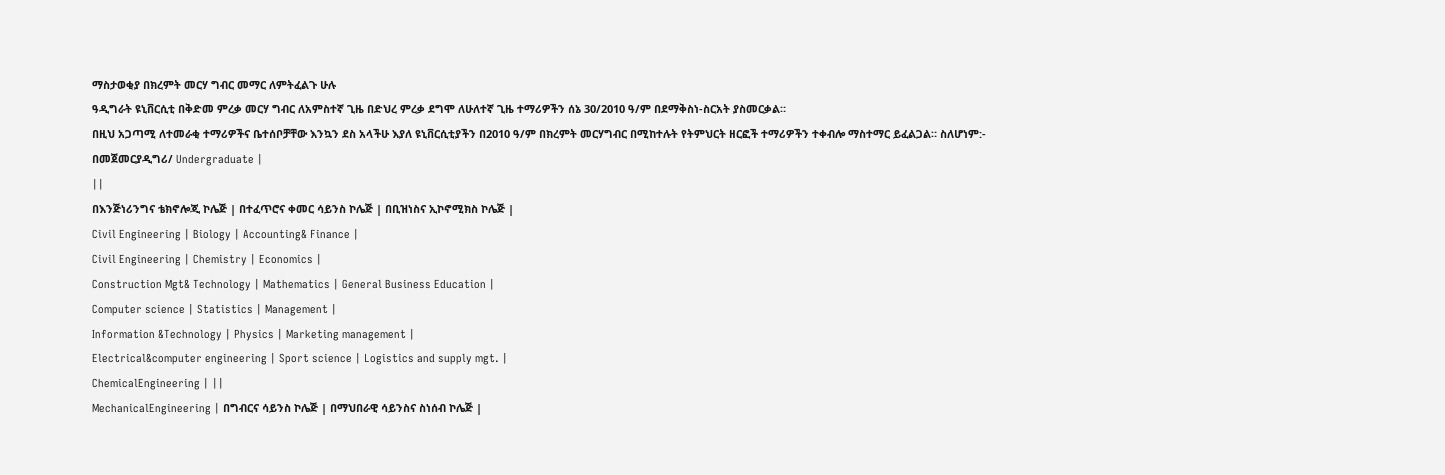ማስታወቂያ በክረምት መርሃ ግብር መማር ለምትፈልጉ ሁሉ
ዓዲግራት ዩኒቨርሲቲ በቅድመ ምረቃ መርሃ ግብር ለአምስተኛ ጊዜ በድህረ ምረቃ ደግሞ ለሁለተኛ ጊዜ ተማሪዎችን ሰኔ 30/2010 ዓ/ም በደማቅስነ-ስርአት ያስመርቃል።
በዚህ አጋጣሚ ለተመራቂ ተማሪዎችና ቤተሰቦቻቸው እንኳን ደስ አላችሁ እያለ ዩኒቨርሲቲያችን በ2010 ዓ/ም በክረምት መርሃግብር በሚከተሉት የትምህርት ዘርፎች ተማሪዎችን ተቀብሎ ማስተማር ይፈልጋል። ስለሆነም:-
በመጀመርያዲግሪ/ Undergraduate |
||
በእንጅነሪንግና ቴክኖሎጂ ኮሌጅ | በተፈጥሮና ቀመር ሳይንስ ኮሌጅ | በቢዝነስና ኢኮኖሚክስ ኮሌጅ |
Civil Engineering | Biology | Accounting& Finance |
Civil Engineering | Chemistry | Economics |
Construction Mgt& Technology | Mathematics | General Business Education |
Computer science | Statistics | Management |
Information &Technology | Physics | Marketing management |
Electrical&computer engineering | Sport science | Logistics and supply mgt. |
ChemicalEngineering | ||
MechanicalEngineering | በግብርና ሳይንስ ኮሌጅ | በማህበራዊ ሳይንስና ስነሰብ ኮሌጅ |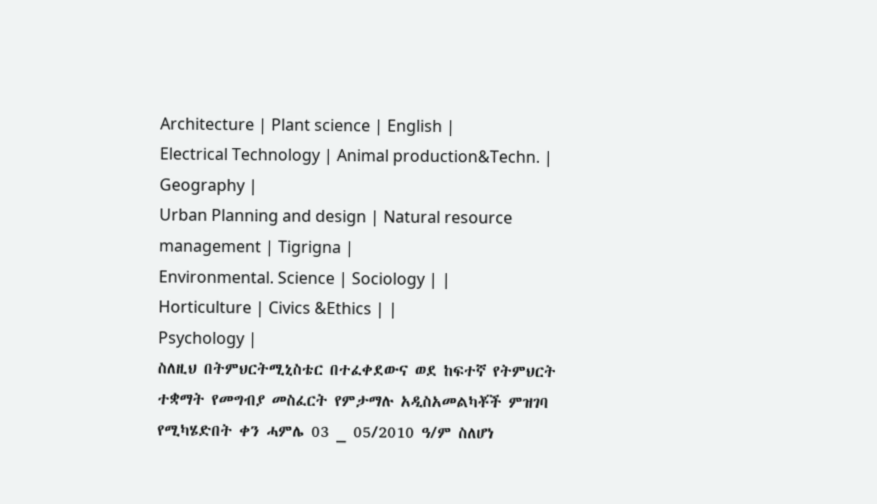Architecture | Plant science | English |
Electrical Technology | Animal production&Techn. | Geography |
Urban Planning and design | Natural resource management | Tigrigna |
Environmental. Science | Sociology | |
Horticulture | Civics &Ethics | |
Psychology |
ስለዚህ በትምህርትሚኒስቴር በተፈቀደውና ወደ ከፍተኛ የትምህርት ተቋማት የመግብያ መስፈርት የምታማሉ አዲስአመልካቾች ምዝገባ የሚካሄድበት ቀን ሓምሌ 03 _ 05/2010 ዓ/ም ስለሆነ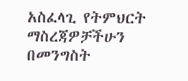አስፈላጊ የትምህርት ማስረጃዎቻችሁን በመንግስት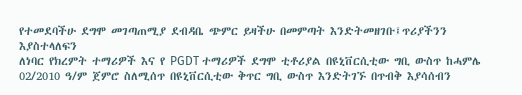የተመደባችሁ ደግሞ መገጣጠሚያ ደብዳቤ ጭምር ይዛችሁ በመምጣት እንድትመዘገቡ፤ጥሪያችንን እያስተላለፍን
ለነባር የክረምት ተማሪዎች እና የ PGDT ተማሪዎች ደግሞ ቲቶሪያል በዩኒቨርሲቲው ግቢ ውስጥ ከሓምሌ 02/2010 ዓ/ም ጀምሮ ስለሚሰጥ በዩኒቨርሲቲው ቅጥር ግቢ ውስጥ እንድትገኙ በጥብቅ እያሳሰብን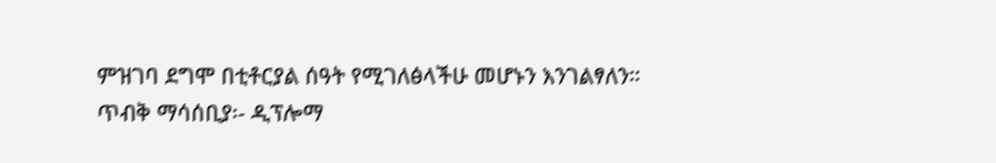ምዝገባ ደግሞ በቲቶርያል ሰዓት የሚገለፅላችሁ መሆኑን እንገልፃለን።
ጥብቅ ማሳሰቢያ፡- ዲፕሎማ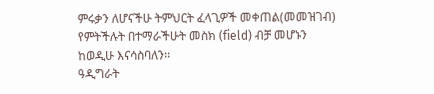ምሩቃን ለሆናችሁ ትምህርት ፈላጊዎች መቀጠል(መመዝገብ) የምትችሉት በተማራችሁት መስክ (field) ብቻ መሆኑን ከወዲሁ እናሳስባለን፡፡
ዓዲግራት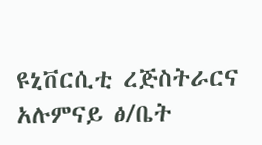ዩኒቨርሲቲ ረጅስትራርና አሉምናይ ፅ/ቤት